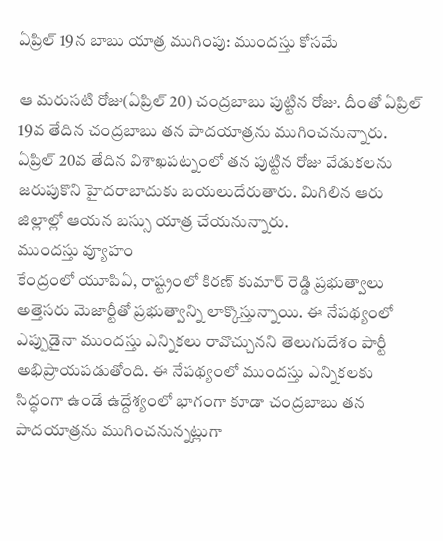ఏప్రిల్ 19న బాబు యాత్ర ముగింపు: ముందస్తు కోసమే

ఆ మరుసటి రోజు(ఏప్రిల్ 20) చంద్రబాబు పుట్టిన రోజు. దీంతో ఏప్రిల్ 19వ తేదిన చంద్రబాబు తన పాదయాత్రను ముగించనున్నారు. ఏప్రిల్ 20వ తేదిన విశాఖపట్నంలో తన పుట్టిన రోజు వేడుకలను జరుపుకొని హైదరాబాదుకు బయలుదేరుతారు. మిగిలిన ఆరు జిల్లాల్లో ఆయన బస్సు యాత్ర చేయనున్నారు.
ముందస్తు వ్యూహం
కేంద్రంలో యూపిఏ, రాష్ట్రంలో కిరణ్ కుమార్ రెడ్డి ప్రభుత్వాలు అత్తెసరు మెజార్టీతో ప్రభుత్వాన్ని లాక్కొస్తున్నాయి. ఈ నేపథ్యంలో ఎప్పుడైనా ముందస్తు ఎన్నికలు రావొచ్చునని తెలుగుదేశం పార్టీ అభిప్రాయపడుతోంది. ఈ నేపథ్యంలో ముందస్తు ఎన్నికలకు సిద్ధంగా ఉండే ఉద్దేశ్యంలో భాగంగా కూడా చంద్రబాబు తన పాదయాత్రను ముగించనున్నట్లుగా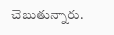చెబుతున్నారు.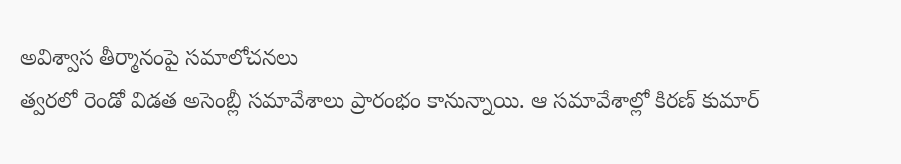అవిశ్వాస తీర్మానంపై సమాలోచనలు
త్వరలో రెండో విడత అసెంబ్లీ సమావేశాలు ప్రారంభం కానున్నాయి. ఆ సమావేశాల్లో కిరణ్ కుమార్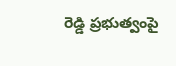రెడ్డి ప్రభుత్వంపై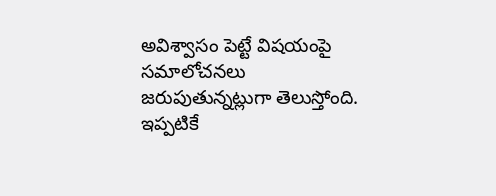అవిశ్వాసం పెట్టే విషయంపై సమాలోచనలు జరుపుతున్నట్లుగా తెలుస్తోంది. ఇప్పటికే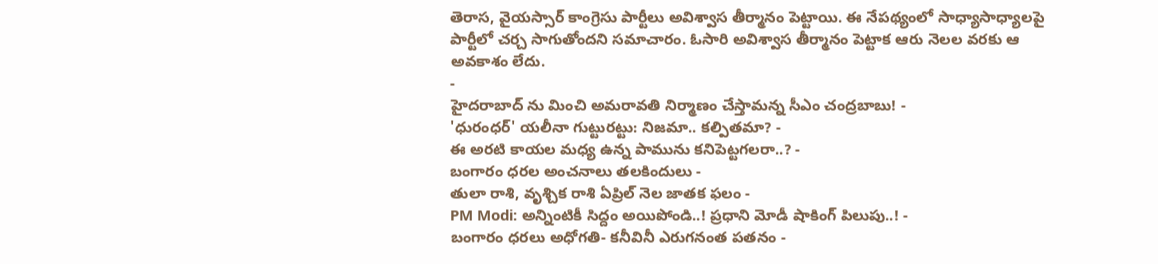తెరాస, వైయస్సార్ కాంగ్రెసు పార్టీలు అవిశ్వాస తీర్మానం పెట్టాయి. ఈ నేపథ్యంలో సాధ్యాసాధ్యాలపై పార్టీలో చర్చ సాగుతోందని సమాచారం. ఓసారి అవిశ్వాస తీర్మానం పెట్టాక ఆరు నెలల వరకు ఆ అవకాశం లేదు.
-
హైదరాబాద్ ను మించి అమరావతి నిర్మాణం చేస్తామన్న సీఎం చంద్రబాబు! -
'ధురంధర్' యలీనా గుట్టురట్టు: నిజమా.. కల్పితమా? -
ఈ అరటి కాయల మధ్య ఉన్న పామును కనిపెట్టగలరా..? -
బంగారం ధరల అంచనాలు తలకిందులు -
తులా రాశి, వృశ్చిక రాశి ఏప్రిల్ నెల జాతక ఫలం -
PM Modi: అన్నింటికీ సిద్దం అయిపోండి..! ప్రధాని మోడీ షాకింగ్ పిలుపు..! -
బంగారం ధరలు అధోగతి- కనీవినీ ఎరుగనంత పతనం -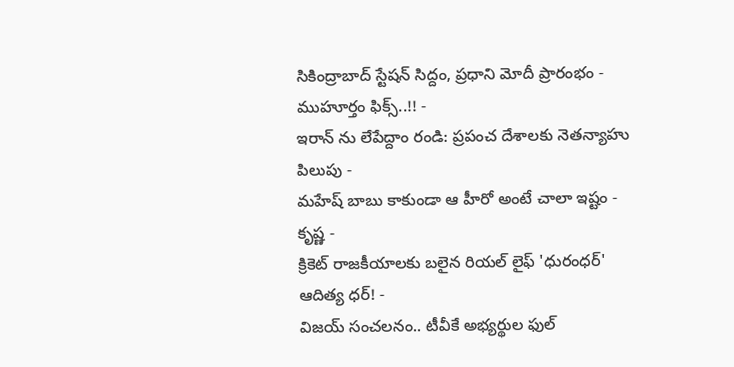సికింద్రాబాద్ స్టేషన్ సిద్దం, ప్రధాని మోదీ ప్రారంభం - ముహూర్తం ఫిక్స్..!! -
ఇరాన్ ను లేపేద్దాం రండి: ప్రపంచ దేశాలకు నెతన్యాహు పిలుపు -
మహేష్ బాబు కాకుండా ఆ హీరో అంటే చాలా ఇష్టం - కృష్ణ -
క్రికెట్ రాజకీయాలకు బలైన రియల్ లైఫ్ 'ధురంధర్' ఆదిత్య ధర్! -
విజయ్ సంచలనం.. టీవీకే అభ్యర్థుల ఫుల్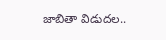జాబితా విడుదల..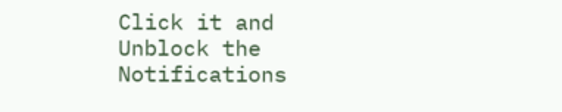Click it and Unblock the Notifications